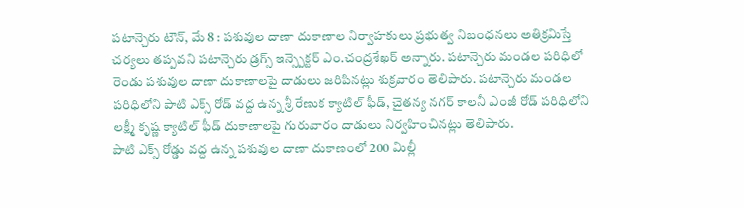పటాన్చెరు టౌన్, మే 8 : పశువుల దాణా దుకాణాల నిర్వాహకులు ప్రభుత్వ నిబంధనలు అతిక్రమిస్తే చర్యలు తప్పవని పటాన్చెరు డ్రగ్స్ ఇన్స్పెక్టర్ ఎం.చంద్రశేఖర్ అన్నారు. పటాన్చెరు మండల పరిధిలో రెండు పశువుల దాణా దుకాణాలపై దాడులు జరిపినట్లు శుక్రవారం తెలిపారు. పటాన్చెరు మండల పరిధిలోని పాటి ఎక్స్ రోడ్ వద్ద ఉన్న శ్రీ రేణుక క్యాటిల్ ఫీడ్, చైతన్య నగర్ కాలనీ ఎంజీ రోడ్ పరిధిలోని లక్ష్మీ కృష్ణ క్యాటిల్ ఫీడ్ దుకాణాలపై గురువారం దాడులు నిర్వహించినట్లు తెలిపారు.
పాటి ఎక్స్ రోడ్డు వద్ద ఉన్న పశువుల దాణా దుకాణంలో 200 మిల్లీ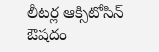లీటర్ల ఆక్సిటోసిన్ ఔషదం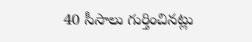40 సీసాలు గుర్తించినట్లు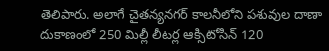తెలిపారు. అలాగే చైతన్యనగర్ కాలనీలోని పశువుల దాణా దుకాణంలో 250 మిల్లీ లీటర్ల ఆక్సిటోసిన్ 120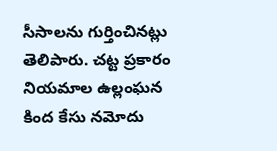సీసాలను గుర్తించినట్లు తెలిపారు. చట్ట ప్రకారం నియమాల ఉల్లంఘన కింద కేసు నమోదు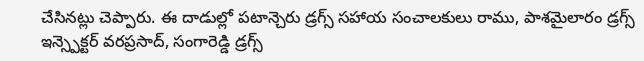చేసినట్లు చెప్పారు. ఈ దాడుల్లో పటాన్చెరు డ్రగ్స్ సహాయ సంచాలకులు రాము, పాశమైలారం డ్రగ్స్ ఇన్స్పెక్టర్ వరప్రసాద్, సంగారెడ్డి డ్రగ్స్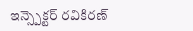ఇన్స్పెక్టర్ రవికిరణ్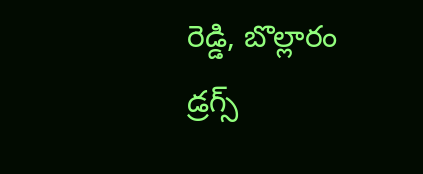రెడ్డి, బొల్లారం డ్రగ్స్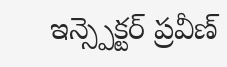ఇన్స్పెక్టర్ ప్రవీణ్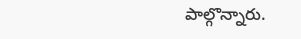పాల్గొన్నారు.